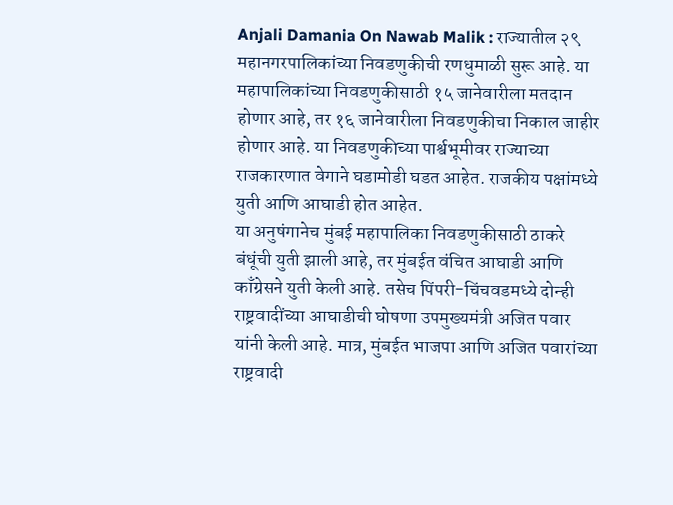Anjali Damania On Nawab Malik : राज्यातील २९ महानगरपालिकांच्या निवडणुकीची रणधुमाळी सुरू आहे. या महापालिकांच्या निवडणुकीसाठी १५ जानेवारीला मतदान होणार आहे, तर १६ जानेवारीला निवडणुकीचा निकाल जाहीर होणार आहे. या निवडणुकीच्या पार्श्वभूमीवर राज्याच्या राजकारणात वेगाने घडामोडी घडत आहेत. राजकीय पक्षांमध्ये युती आणि आघाडी होत आहेत.
या अनुषंगानेच मुंबई महापालिका निवडणुकीसाठी ठाकरे बंधूंची युती झाली आहे, तर मुंबईत वंचित आघाडी आणि काँग्रेसने युती केली आहे. तसेच पिंपरी-चिंचवडमध्ये दोन्ही राष्ट्रवादींच्या आघाडीची घोषणा उपमुख्यमंत्री अजित पवार यांनी केली आहे. मात्र, मुंबईत भाजपा आणि अजित पवारांच्या राष्ट्रवादी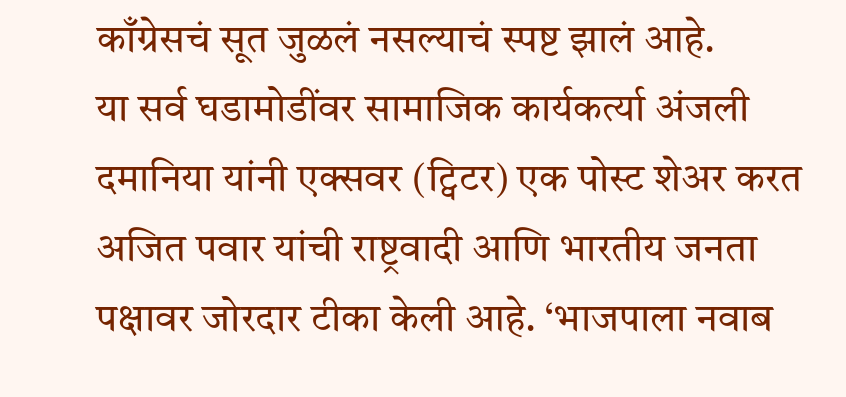काँग्रेसचं सूत जुळलं नसल्याचं स्पष्ट झालं आहे.
या सर्व घडामोडींवर सामाजिक कार्यकर्त्या अंजली दमानिया यांनी एक्सवर (ट्विटर) एक पोस्ट शेअर करत अजित पवार यांची राष्ट्रवादी आणि भारतीय जनता पक्षावर जोरदार टीका केली आहे. ‘भाजपाला नवाब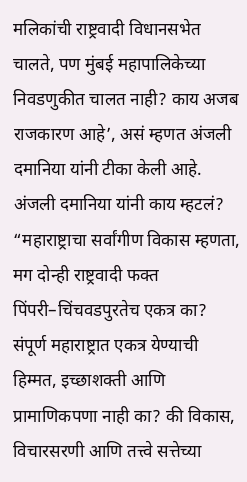मलिकांची राष्ट्रवादी विधानसभेत चालते, पण मुंबई महापालिकेच्या निवडणुकीत चालत नाही? काय अजब राजकारण आहे’, असं म्हणत अंजली दमानिया यांनी टीका केली आहे.
अंजली दमानिया यांनी काय म्हटलं?
“महाराष्ट्राचा सर्वांगीण विकास म्हणता, मग दोन्ही राष्ट्रवादी फक्त पिंपरी–चिंचवडपुरतेच एकत्र का? संपूर्ण महाराष्ट्रात एकत्र येण्याची हिम्मत, इच्छाशक्ती आणि प्रामाणिकपणा नाही का? की विकास, विचारसरणी आणि तत्त्वे सत्तेच्या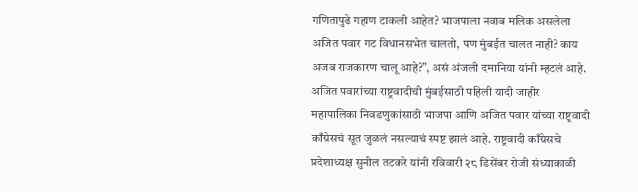गणितापुढे गहाण टाकली आहेत? भाजपाला नवाब मलिक असलेला अजित पवार गट विधानसभेत चालतो, पण मुंबईत चालत नाही? काय अजब राजकारण चालू आहे?”, असं अंजली दमानिया यांनी म्हटलं आहे.
अजित पवारांच्या राष्ट्रवादीची मुंबईसाठी पहिली यादी जाहीर
महापालिका निवडणुकांसाठी भाजपा आणि अजित पवार यांच्या राष्ट्रवादी काँग्रेसचं सूत जुळलं नसल्याचं स्पष्ट झालं आहे. राष्ट्रवादी काँग्रेसचे प्रदेशाध्यक्ष सुनील तटकरे यांनी रविवारी २८ डिसेंबर रोजी संध्याकाळी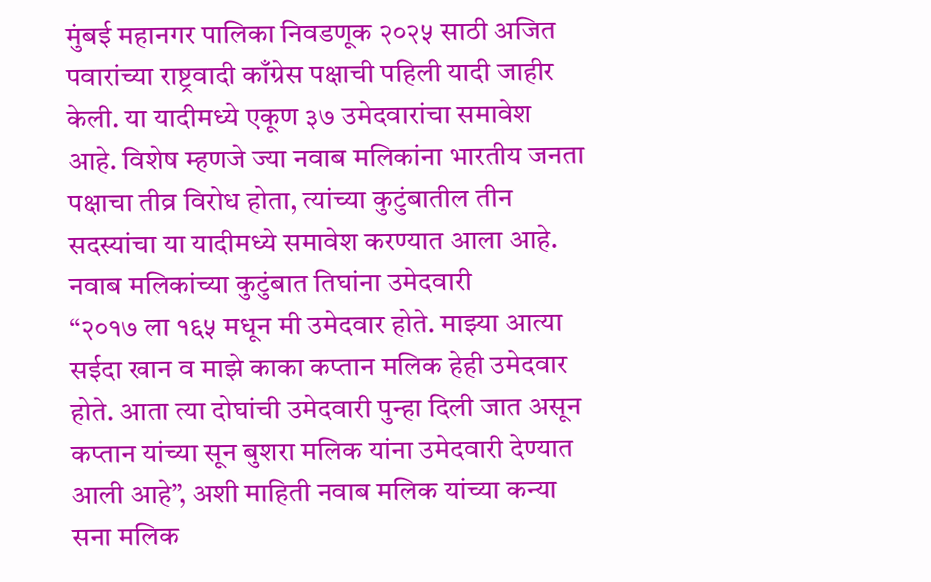मुंबई महानगर पालिका निवडणूक २०२५ साठी अजित पवारांच्या राष्ट्रवादी काँग्रेस पक्षाची पहिली यादी जाहीर केली. या यादीमध्ये एकूण ३७ उमेदवारांचा समावेश आहे. विशेष म्हणजे ज्या नवाब मलिकांना भारतीय जनता पक्षाचा तीव्र विरोध होता, त्यांच्या कुटुंबातील तीन सदस्यांचा या यादीमध्ये समावेश करण्यात आला आहे.
नवाब मलिकांच्या कुटुंबात तिघांना उमेदवारी
“२०१७ ला १६५ मधून मी उमेदवार होते. माझ्या आत्या सईदा खान व माझे काका कप्तान मलिक हेही उमेदवार होते. आता त्या दोघांची उमेदवारी पुन्हा दिली जात असून कप्तान यांच्या सून बुशरा मलिक यांना उमेदवारी देण्यात आली आहे”, अशी माहिती नवाब मलिक यांच्या कन्या सना मलिक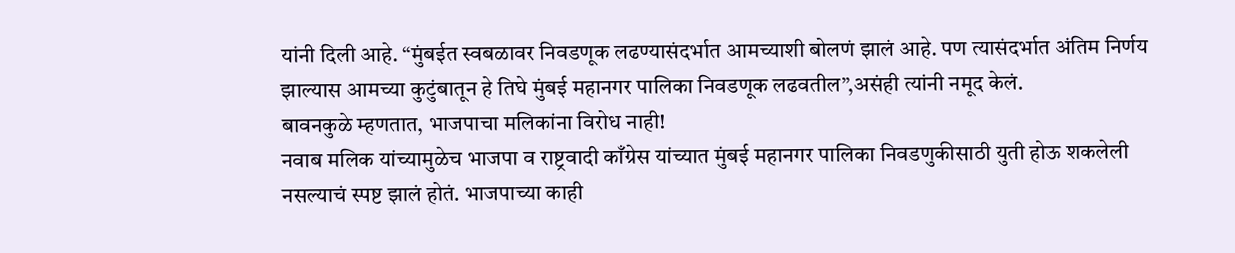यांनी दिली आहे. “मुंबईत स्वबळावर निवडणूक लढण्यासंदर्भात आमच्याशी बोलणं झालं आहे. पण त्यासंदर्भात अंतिम निर्णय झाल्यास आमच्या कुटुंबातून हे तिघे मुंबई महानगर पालिका निवडणूक लढवतील”,असंही त्यांनी नमूद केलं.
बावनकुळे म्हणतात, भाजपाचा मलिकांना विरोध नाही!
नवाब मलिक यांच्यामुळेच भाजपा व राष्ट्रवादी काँग्रेस यांच्यात मुंबई महानगर पालिका निवडणुकीसाठी युती होऊ शकलेली नसल्याचं स्पष्ट झालं होतं. भाजपाच्या काही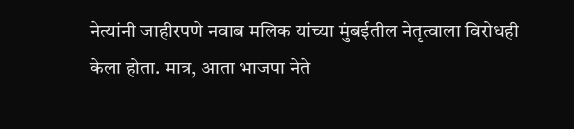नेत्यांनी जाहीरपणे नवाब मलिक यांच्या मुंबईतील नेतृत्वाला विरोधही केला होता. मात्र, आता भाजपा नेते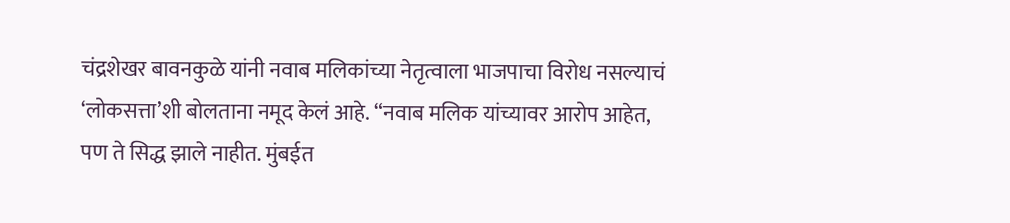चंद्रशेखर बावनकुळे यांनी नवाब मलिकांच्या नेतृत्वाला भाजपाचा विरोध नसल्याचं ‘लोकसत्ता’शी बोलताना नमूद केलं आहे. “नवाब मलिक यांच्यावर आरोप आहेत, पण ते सिद्ध झाले नाहीत. मुंबईत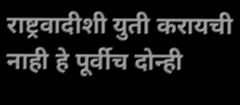राष्ट्रवादीशी युती करायची नाही हे पूर्वीच दोन्ही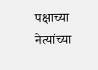पक्षाच्या नेत्यांच्या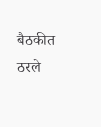बैठकीत ठरले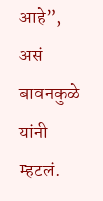आहे”, असं बावनकुळे यांनी म्हटलं.